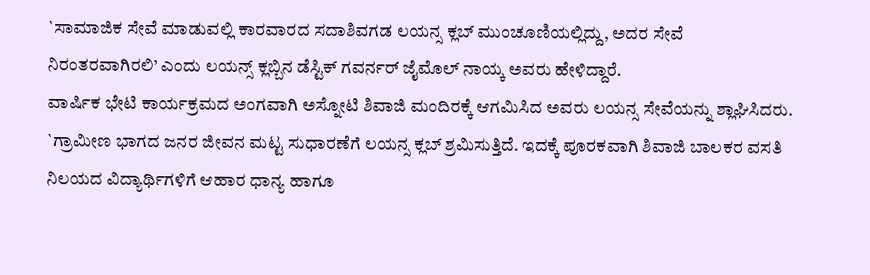`ಸಾಮಾಜಿಕ ಸೇವೆ ಮಾಡುವಲ್ಲಿ ಕಾರವಾರದ ಸದಾಶಿವಗಡ ಲಯನ್ಸ ಕ್ಲಬ್ ಮುಂಚೂಣಿಯಲ್ಲಿದ್ದು, ಅದರ ಸೇವೆ ನಿರಂತರವಾಗಿರಲಿ’ ಎಂದು ಲಯನ್ಸ್ ಕ್ಲಬ್ಬಿನ ಡೆಸ್ಟಿಕ್ ಗವರ್ನರ್ ಜೈಮೊಲ್ ನಾಯ್ಕ ಅವರು ಹೇಳಿದ್ದಾರೆ.
ವಾರ್ಷಿಕ ಭೇಟಿ ಕಾರ್ಯಕ್ರಮದ ಅಂಗವಾಗಿ ಅಸ್ನೋಟಿ ಶಿವಾಜಿ ಮಂದಿರಕ್ಕೆ ಆಗಮಿಸಿದ ಅವರು ಲಯನ್ಸ ಸೇವೆಯನ್ನು ಶ್ಲಾಘಿಸಿದರು. `ಗ್ರಾಮೀಣ ಭಾಗದ ಜನರ ಜೀವನ ಮಟ್ಟ ಸುಧಾರಣೆಗೆ ಲಯನ್ಸ ಕ್ಲಬ್ ಶ್ರಮಿಸುತ್ತಿದೆ. ಇದಕ್ಕೆ ಪೂರಕವಾಗಿ ಶಿವಾಜಿ ಬಾಲಕರ ವಸತಿ ನಿಲಯದ ವಿದ್ಯಾರ್ಥಿಗಳಿಗೆ ಆಹಾರ ಧಾನ್ಯ ಹಾಗೂ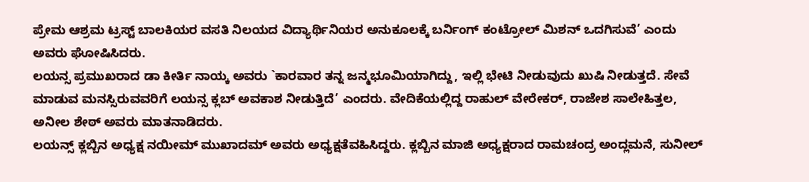ಪ್ರೇಮ ಆಶ್ರಮ ಟ್ರಸ್ಟ್ ಬಾಲಕಿಯರ ವಸತಿ ನಿಲಯದ ವಿದ್ಯಾರ್ಥಿನಿಯರ ಅನುಕೂಲಕ್ಕೆ ಬರ್ನಿಂಗ್ ಕಂಟ್ರೋಲ್ ಮಿಶನ್ ಒದಗಿಸುವೆ’ ಎಂದು ಅವರು ಘೋಷಿಸಿದರು.
ಲಯನ್ಸ ಪ್ರಮುಖರಾದ ಡಾ ಕೀರ್ತಿ ನಾಯ್ಕ ಅವರು `ಕಾರವಾರ ತನ್ನ ಜನ್ಮಭೂಮಿಯಾಗಿದ್ದು, ಇಲ್ಲಿ ಭೇಟಿ ನೀಡುವುದು ಖುಷಿ ನೀಡುತ್ತದೆ. ಸೇವೆ ಮಾಡುವ ಮನಸ್ಸಿರುವವರಿಗೆ ಲಯನ್ಸ ಕ್ಲಬ್ ಅವಕಾಶ ನೀಡುತ್ತಿದೆ’ ಎಂದರು. ವೇದಿಕೆಯಲ್ಲಿದ್ದ ರಾಹುಲ್ ವೇರೇಕರ್, ರಾಜೇಶ ಸಾಲೇಹಿತ್ತಲ, ಅನೀಲ ಶೇಠ್ ಅವರು ಮಾತನಾಡಿದರು.
ಲಯನ್ಸ್ ಕ್ಲಬ್ಬಿನ ಅಧ್ಯಕ್ಷ ನಯೀಮ್ ಮುಖಾದಮ್ ಅವರು ಅಧ್ಯಕ್ಷತೆವಹಿಸಿದ್ದರು. ಕ್ಲಬ್ಬಿನ ಮಾಜಿ ಅಧ್ಯಕ್ಷರಾದ ರಾಮಚಂದ್ರ ಅಂದ್ಲಮನೆ, ಸುನೀಲ್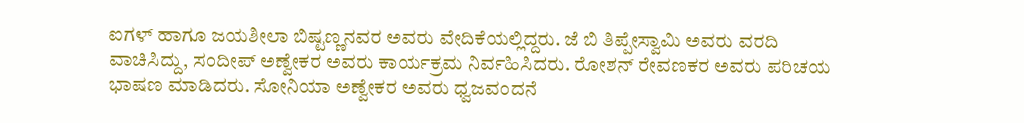ಐಗಳ್ ಹಾಗೂ ಜಯಶೀಲಾ ಬಿಷ್ಟಣ್ಣನವರ ಅವರು ವೇದಿಕೆಯಲ್ಲಿದ್ದರು. ಜೆ ಬಿ ತಿಪ್ಪೇಸ್ವಾಮಿ ಅವರು ವರದಿ ವಾಚಿಸಿದ್ದು, ಸಂದೀಪ್ ಅಣ್ವೇಕರ ಅವರು ಕಾರ್ಯಕ್ರಮ ನಿರ್ವಹಿಸಿದರು. ರೋಶನ್ ರೇವಣಕರ ಅವರು ಪರಿಚಯ ಭಾಷಣ ಮಾಡಿದರು. ಸೋನಿಯಾ ಅಣ್ವೇಕರ ಅವರು ಧ್ವಜವಂದನೆ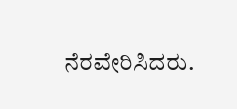ನೆರವೇರಿಸಿದರು.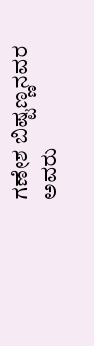ಗಣೇಶ ಬಿಷ್ಟಣ್ಣನವರ ಅವರು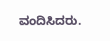ವಂದಿಸಿದರು.